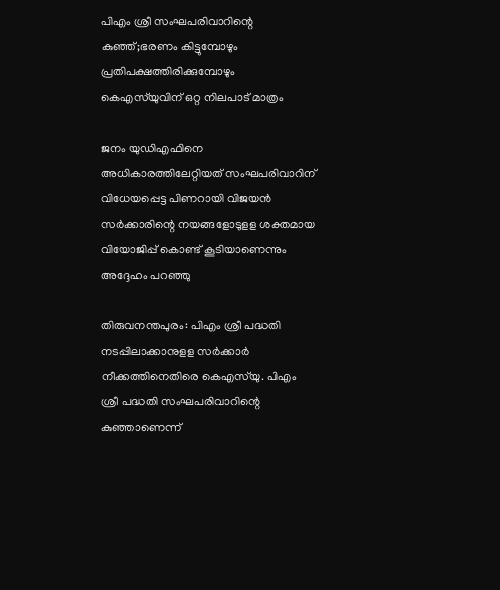പിഎം ശ്രീ സംഘപരിവാറിന്റെ കുഞ്ഞ്;ഭരണം കിട്ടുമ്പോഴും പ്രതിപക്ഷത്തിരിക്കുമ്പോഴും കെഎസ്‌യുവിന് ഒറ്റ നിലപാട് മാത്രം

ജനം യുഡിഎഫിനെ അധികാരത്തിലേറ്റിയത് സംഘപരിവാറിന് വിധേയപ്പെട്ട പിണറായി വിജയന്‍ സര്‍ക്കാരിന്റെ നയങ്ങളോടുളള ശക്തമായ വിയോജിപ്പ് കൊണ്ട് കൂടിയാണെന്നും അദ്ദേഹം പറഞ്ഞു

തിരുവനന്തപുരം: പിഎം ശ്രീ പദ്ധതി നടപ്പിലാക്കാനുളള സര്‍ക്കാര്‍ നീക്കത്തിനെതിരെ കെഎസ്‌യു. പിഎം ശ്രീ പദ്ധതി സംഘപരിവാറിന്റെ കുഞ്ഞാണെന്ന്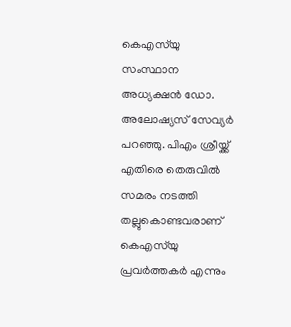കെഎസ്‌യു സംസ്ഥാന അധ്യക്ഷന്‍ ഡോ. അലോഷ്യസ് സേവ്യര്‍ പറഞ്ഞു. പിഎം ശ്രീയ്ക്ക് എതിരെ തെരുവില്‍ സമരം നടത്തി തല്ലുകൊണ്ടവരാണ് കെഎസ്‌യു പ്രവര്‍ത്തകര്‍ എന്നും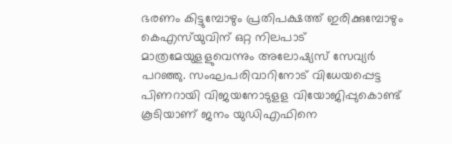ഭരണം കിട്ടുമ്പോഴും പ്രതിപക്ഷത്ത് ഇരിക്കുമ്പോഴും കെഎസ്‌യുവിന് ഒറ്റ നിലപാട് മാത്രമേയുളളുവെന്നും അലോഷ്യസ് സേവ്യര്‍ പറഞ്ഞു. സംഘപരിവാറിനോട് വിധേയപ്പെട്ട പിണറായി വിജയനോടുളള വിയോജിപ്പുകൊണ്ട് കൂടിയാണ് ജനം യുഡിഎഫിനെ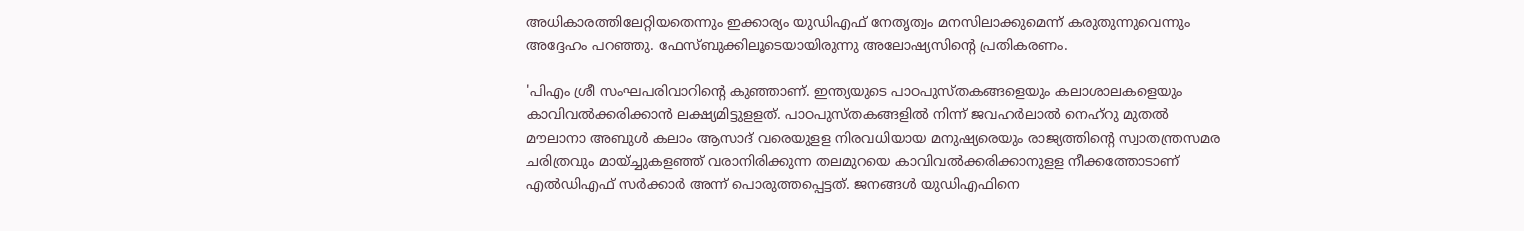അധികാരത്തിലേറ്റിയതെന്നും ഇക്കാര്യം യുഡിഎഫ് നേതൃത്വം മനസിലാക്കുമെന്ന് കരുതുന്നുവെന്നും അദ്ദേഹം പറഞ്ഞു. ഫേസ്ബുക്കിലൂടെയായിരുന്നു അലോഷ്യസിന്റെ പ്രതികരണം.

'പിഎം ശ്രീ സംഘപരിവാറിന്റെ കുഞ്ഞാണ്. ഇന്ത്യയുടെ പാഠപുസ്തകങ്ങളെയും കലാശാലകളെയും കാവിവല്‍ക്കരിക്കാന്‍ ലക്ഷ്യമിട്ടുളളത്. പാഠപുസ്തകങ്ങളില്‍ നിന്ന് ജവഹര്‍ലാല്‍ നെഹ്‌റു മുതല്‍ മൗലാനാ അബുള്‍ കലാം ആസാദ് വരെയുളള നിരവധിയായ മനുഷ്യരെയും രാജ്യത്തിന്റെ സ്വാതന്ത്രസമര ചരിത്രവും മായ്ച്ചുകളഞ്ഞ് വരാനിരിക്കുന്ന തലമുറയെ കാവിവല്‍ക്കരിക്കാനുളള നീക്കത്തോടാണ് എല്‍ഡിഎഫ് സര്‍ക്കാര്‍ അന്ന് പൊരുത്തപ്പെട്ടത്. ജനങ്ങള്‍ യുഡിഎഫിനെ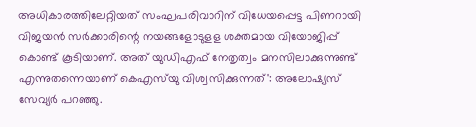അധികാരത്തിലേറ്റിയത് സംഘപരിവാറിന് വിധേയപ്പെട്ട പിണറായി വിജയന്‍ സര്‍ക്കാരിന്റെ നയങ്ങളോടുളള ശക്തമായ വിയോജിപ്പ് കൊണ്ട് കൂടിയാണ്. അത് യുഡിഎഫ് നേതൃത്വം മനസിലാക്കുന്നുണ്ട് എന്നുതന്നെയാണ് കെഎസ്‌യു വിശ്വസിക്കുന്നത്': അലോഷ്യസ് സേവ്യര്‍ പറഞ്ഞു.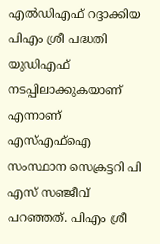എല്‍ഡിഎഫ് റദ്ദാക്കിയ പിഎം ശ്രീ പദ്ധതി യുഡിഎഫ് നടപ്പിലാക്കുകയാണ് എന്നാണ് എസ്എഫ്‌ഐ സംസ്ഥാന സെക്രട്ടറി പി എസ് സഞ്ജീവ് പറഞ്ഞത്. പിഎം ശ്രീ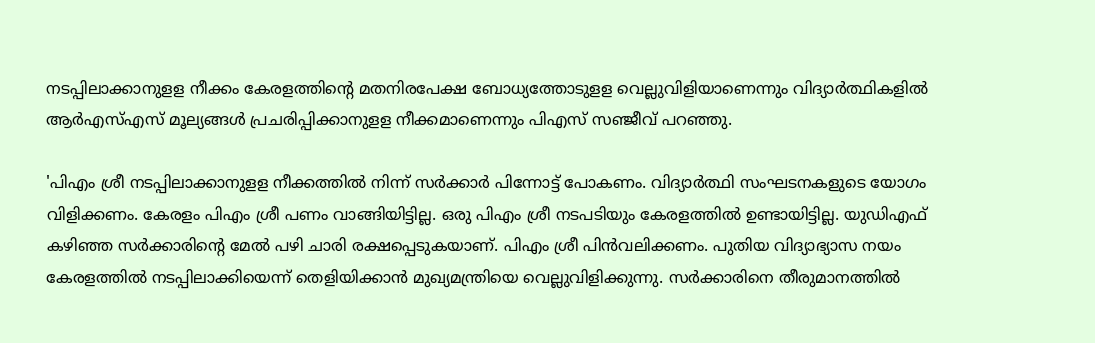നടപ്പിലാക്കാനുളള നീക്കം കേരളത്തിന്റെ മതനിരപേക്ഷ ബോധ്യത്തോടുളള വെല്ലുവിളിയാണെന്നും വിദ്യാര്‍ത്ഥികളില്‍ ആര്‍എസ്എസ് മൂല്യങ്ങള്‍ പ്രചരിപ്പിക്കാനുളള നീക്കമാണെന്നും പിഎസ് സഞ്ജീവ് പറഞ്ഞു.

'പിഎം ശ്രീ നടപ്പിലാക്കാനുളള നീക്കത്തില്‍ നിന്ന് സര്‍ക്കാര്‍ പിന്നോട്ട് പോകണം. വിദ്യാര്‍ത്ഥി സംഘടനകളുടെ യോഗം വിളിക്കണം. കേരളം പിഎം ശ്രീ പണം വാങ്ങിയിട്ടില്ല. ഒരു പിഎം ശ്രീ നടപടിയും കേരളത്തില്‍ ഉണ്ടായിട്ടില്ല. യുഡിഎഫ് കഴിഞ്ഞ സര്‍ക്കാരിന്റെ മേല്‍ പഴി ചാരി രക്ഷപ്പെടുകയാണ്. പിഎം ശ്രീ പിന്‍വലിക്കണം. പുതിയ വിദ്യാഭ്യാസ നയം കേരളത്തില്‍ നടപ്പിലാക്കിയെന്ന് തെളിയിക്കാന്‍ മുഖ്യമന്ത്രിയെ വെല്ലുവിളിക്കുന്നു. സര്‍ക്കാരിനെ തീരുമാനത്തില്‍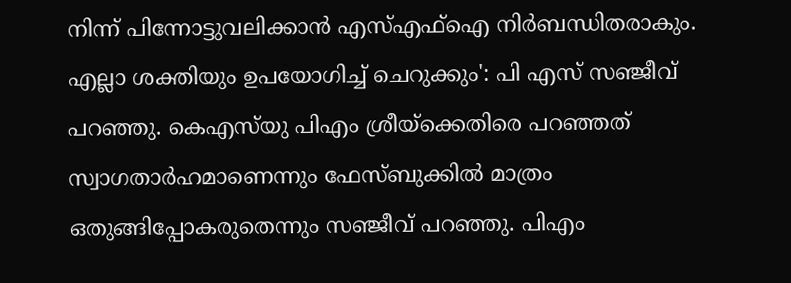നിന്ന് പിന്നോട്ടുവലിക്കാന്‍ എസ്എഫ്‌ഐ നിര്‍ബന്ധിതരാകും. എല്ലാ ശക്തിയും ഉപയോഗിച്ച് ചെറുക്കും': പി എസ് സഞ്ജീവ് പറഞ്ഞു. കെഎസ്‌യു പിഎം ശ്രീയ്‌ക്കെതിരെ പറഞ്ഞത് സ്വാഗതാര്‍ഹമാണെന്നും ഫേസ്ബുക്കില്‍ മാത്രം ഒതുങ്ങിപ്പോകരുതെന്നും സഞ്ജീവ് പറഞ്ഞു. പിഎം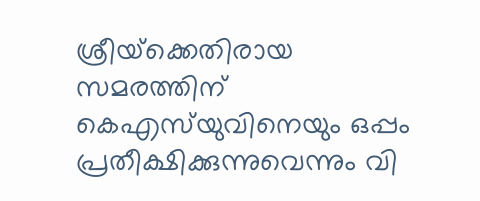ശ്രീയ്‌ക്കെതിരായ സമരത്തിന് കെഎസ്‌യുവിനെയും ഒപ്പം പ്രതീക്ഷിക്കുന്നുവെന്നും വി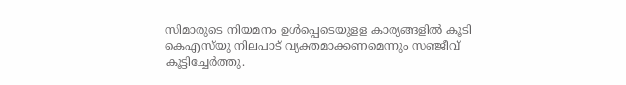സിമാരുടെ നിയമനം ഉള്‍പ്പെടെയുളള കാര്യങ്ങളില്‍ കൂടി കെഎസ്‌യു നിലപാട് വ്യക്തമാക്കണമെന്നും സഞ്ജീവ് കൂട്ടിച്ചേര്‍ത്തു.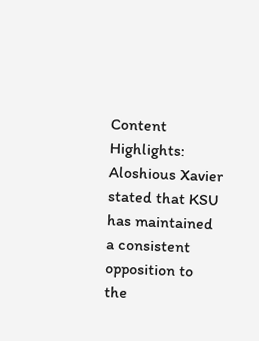Content Highlights: Aloshious Xavier stated that KSU has maintained a consistent opposition to the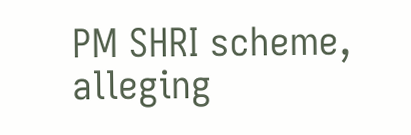PM SHRI scheme, alleging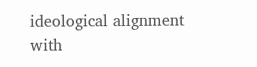ideological alignment with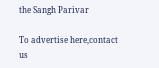the Sangh Parivar

To advertise here,contact us